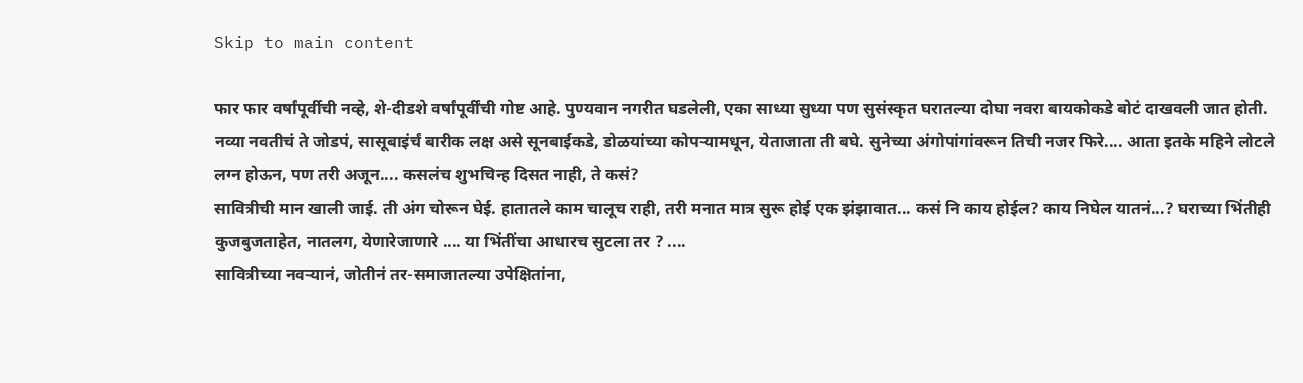Skip to main content

फार फार वर्षांपूर्वीची नव्हे, शे-दीडशे वर्षांपूर्वींची गोष्ट आहे. पुण्यवान नगरीत घडलेली, एका साध्या सुध्या पण सुसंस्कृत घरातल्या दोघा नवरा बायकोकडे बोटं दाखवली जात होती.
नव्या नवतीचं ते जोडपं, सासूबाइंर्चं बारीक लक्ष असे सूनबाईकडे, डोळयांच्या कोपऱ्यामधून, येताजाता ती बघे. सुनेच्या अंगोपांगांवरून तिची नजर फिरे.... आता इतके महिने लोटले लग्न होऊन, पण तरी अजून.... कसलंच शुभचिन्ह दिसत नाही, ते कसं?
सावित्रीची मान खाली जाई. ती अंग चोरून घेई. हातातले काम चालूच राही, तरी मनात मात्र सुरू होई एक झंझावात... कसं नि काय होईल? काय निघेल यातनं...? घराच्या भिंतीही कुजबुजताहेत, नातलग, येणारेजाणारे .... या भिंतींचा आधारच सुटला तर ? ....
सावित्रीच्या नवऱ्यानं, जोतीनं तर-समाजातल्या उपेक्षितांना,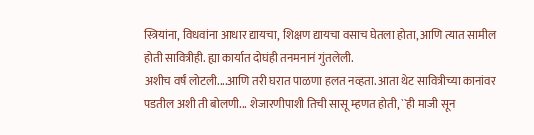स्त्रियांना, विधवांना आधार द्यायचा, शिक्षण द्यायचा वसाच घेतला होता, आणि त्यात सामील होती सावित्रीही. ह्या कार्यात दोघंही तनमनानं गुंतलेली.
अशीच वर्षं लोटली....आणि तरी घरात पाळणा हलत नव्हता. आता थेट सावित्रीच्या कानांवर पडतील अशी ती बोलणी... शेजारणीपाशी तिची सासू म्हणत होती, ``ही माजी सून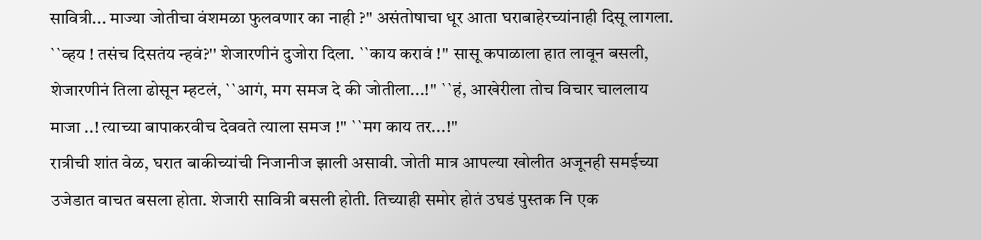सावित्री... माज्या जोतीचा वंशमळा फुलवणार का नाही ?'' असंतोषाचा धूर आता घराबाहेरच्यांनाही दिसू लागला. ``व्हय ! तसंच दिसतंय न्हवं?'' शेजारणीनं दुजोरा दिला. ``काय करावं !'' सासू कपाळाला हात लावून बसली, शेजारणीनं तिला ढोसून म्हटलं, ``आगं, मग समज दे की जोतीला...!'' ``हं, आखेरीला तोच विचार चाललाय माजा ..! त्याच्या बापाकरवीच देववते त्याला समज !'' ``मग काय तर...!''
रात्रीची शांत वेळ, घरात बाकीच्यांची निजानीज झाली असावी. जोती मात्र आपल्या खोलीत अजूनही समईच्या उजेडात वाचत बसला होता. शेजारी सावित्री बसली होती. तिच्याही समोर होतं उघडं पुस्तक नि एक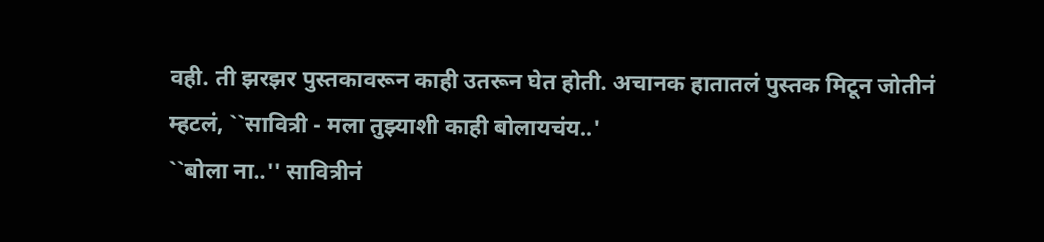वही. ती झरझर पुस्तकावरून काही उतरून घेत होती. अचानक हातातलं पुस्तक मिटून जोतीनं म्हटलं, ``सावित्री - मला तुझ्याशी काही बोलायचंय..'
``बोला ना..'' सावित्रीनं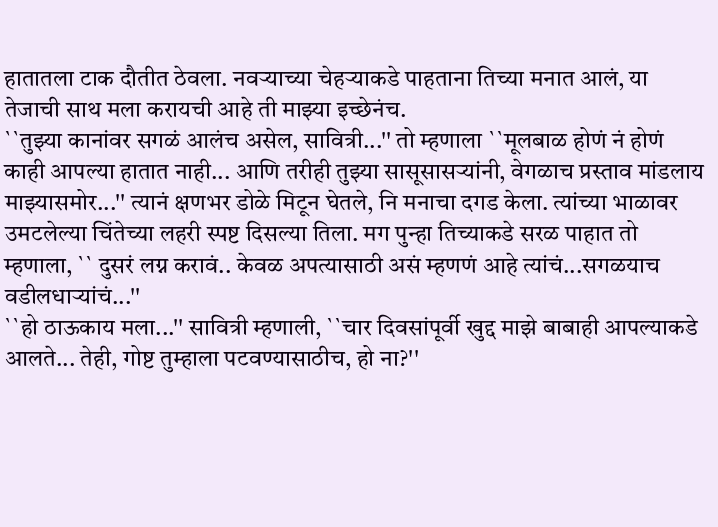हातातला टाक दौतीत ठेवला. नवऱ्याच्या चेहऱ्याकडे पाहताना तिच्या मनात आलं, या तेजाची साथ मला करायची आहे ती माझ्या इच्छेनंच.
``तुझ्या कानांवर सगळं आलंच असेल, सावित्री...'' तो म्हणाला ``मूलबाळ होणं नं होणं काही आपल्या हातात नाही... आणि तरीही तुझ्या सासूसासऱ्यांनी, वेगळाच प्रस्ताव मांडलाय माझ्यासमोर...'' त्यानं क्षणभर डोळे मिटून घेतले, नि मनाचा दगड केला. त्यांच्या भाळावर उमटलेल्या चिंतेच्या लहरी स्पष्ट दिसल्या तिला. मग पुन्हा तिच्याकडे सरळ पाहात तो म्हणाला, `` दुसरं लग्न करावं.. केवळ अपत्यासाठी असं म्हणणं आहे त्यांचं...सगळयाच वडीलधाऱ्यांचं...''
``हो ठाऊकाय मला...'' सावित्री म्हणाली, ``चार दिवसांपूर्वी खुद्द माझे बाबाही आपल्याकडे आलते... तेही, गोष्ट तुम्हाला पटवण्यासाठीच, हो ना?''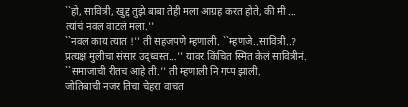``हो, सावित्री, खुद्द तुझे बाबा तेही मला आग्रह करत होते, की मी ... त्यांचं नवल वाटलं मला.''
``नवल काय त्यात !'' ती सहजपणे म्हणाली. ``म्हणजे..सावित्री..? प्रत्यक्ष मुलीचा संसार उद्ध्वस्त...'' यावर किंचित स्मित केलं सावित्रीनं. ``समाजाची रीतच आहे ती.'' ती म्हणाली नि गप्प झाली.
जोतिबाची नजर तिचा चेहरा वाचत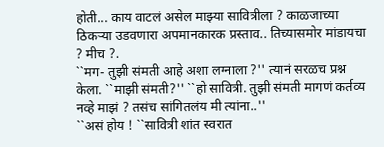होती... काय वाटलं असेल माझ्या सावित्रीला ? काळजाच्या ठिकऱ्या उडवणारा अपमानकारक प्रस्ताव.. तिच्यासमोर मांडायचा ? मीच ?.
``मग- तुझी संमती आहे अशा लग्नाला ?'' त्यानं सरळच प्रश्न केला. ``माझी संमती?'' ``हो सावित्री. तुझी संमती मागणं कर्तव्य नव्हे माझं ? तसंच सांगितलंय मी त्यांना..''
``असं होय ! ``सावित्री शांत स्वरात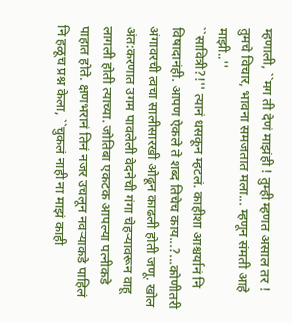म्हणाली, ``मग ती देणं माझंही ! तुम्ही म्हणत असाल तर ! तुमचे विचार, भावना समजतात मला... म्हणून संमती आहे माझी..''
``सावित्री?!'' त्यानं धसकून म्हटलं. काहीशा आश्चर्यानं नि विषादानंही. आपण ऐकले ते शब्द तिचेच काय...?...कोणीतरी अंगावरची त्वचा सालीसारखी ओढून काढली होती जणू. खोल अंत:करणात उगम पावलेली वेदनेची गंगा चेहऱ्यावरून वाहू लागली होती त्याच्या. जोतिबा एकटक आपल्या पत्नीकडे पाहात होते. क्षणभरानं तिनं नजर उचलून नवऱ्याकडे पाहिलं नि हळूच प्रश्न केला, ``चुकलं नाही ना माझं काही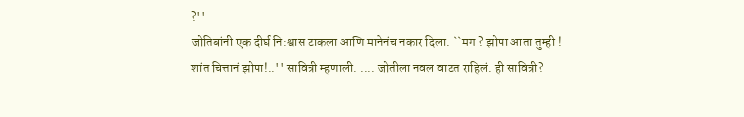?''
जोतिबांनी एक दीर्घ नि:श्वास टाकला आणि मानेनंच नकार दिला. ``मग ? झोपा आता तुम्ही ! शांत चित्तानं झोपा!..'' सावित्री म्हणाली. .... जोतीला नवल वाटत राहिलं. ही सावित्री?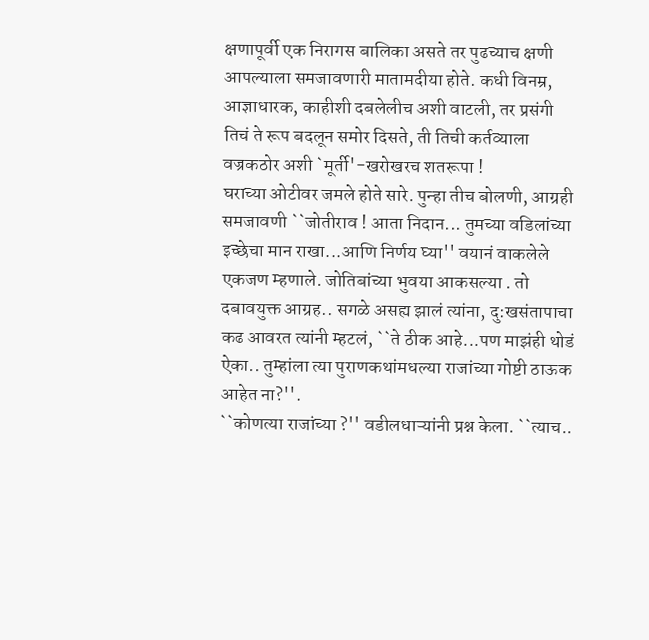क्षणापूर्वी एक निरागस बालिका असते तर पुढच्याच क्षणी आपल्याला समजावणारी मातामदीया होते. कधी विनम्र, आज्ञाधारक, काहीशी दबलेलीच अशी वाटली, तर प्रसंगी तिचं ते रूप बदलून समोर दिसते, ती तिची कर्तव्याला वज्रकठोर अशी `मूर्ती'-खरोखरच शतरूपा !
घराच्या ओटीवर जमले होते सारे. पुन्हा तीच बोलणी, आग्रही समजावणी ``जोतीराव ! आता निदान... तुमच्या वडिलांच्या इच्छेचा मान राखा...आणि निर्णय घ्या'' वयानं वाकलेले एकजण म्हणाले. जोतिबांच्या भुवया आकसल्या . तो दबावयुक्त आग्रह.. सगळे असह्य झालं त्यांना, दु:खसंतापाचा कढ आवरत त्यांनी म्हटलं, ``ते ठीक आहे...पण माझंही थोडं ऐका.. तुम्हांला त्या पुराणकथांमधल्या राजांच्या गोष्टी ठाऊक आहेत ना?''.
``कोणत्या राजांच्या ?'' वडीलधाऱ्यांनी प्रश्न केला. ``त्याच..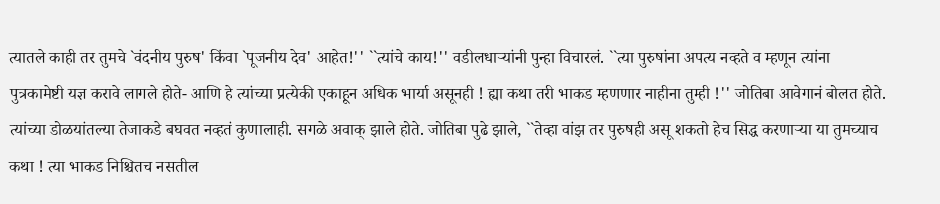त्यातले काही तर तुमचे `वंदनीय पुरुष' किंवा `पूजनीय देव' आहेत!'' ``त्यांचे काय!'' वडीलधाऱ्यांनी पुन्हा विचारलं. ``त्या पुरुषांना अपत्य नव्हते व म्हणून त्यांना पुत्रकामेष्टी यज्ञ करावे लागले होते- आणि हे त्यांच्या प्रत्येकी एकाहून अधिक भार्या असूनही ! ह्या कथा तरी भाकड म्हणणार नाहीना तुम्ही !'' जोतिबा आवेगानं बोलत होते. त्यांच्या डोळयांतल्या तेजाकडे बघवत नव्हतं कुणालाही. सगळे अवाक् झाले होते. जोतिबा पुढे झाले, ``तेव्हा वांझ तर पुरुषही असू शकतो हेच सिद्ध करणाऱ्या या तुमच्याच कथा ! त्या भाकड निश्चितच नसतील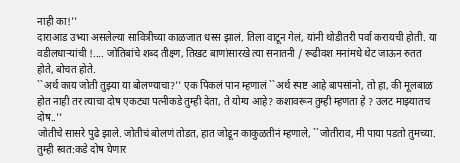नाही का!''
दाराआड उभ्या असलेल्या सावित्रीच्या काळजात धस्स झालं. तिला वाटून गेलं, यांनी थोडीतरी पर्वा करायची होती. या वडीलधाऱ्यांची !.... जोतिबांचे शब्द तीक्ष्ण, तिखट बाणांसारखे त्या सनातनी / रूढीवश मनांमधे थेट जाऊन रुतत होते, बोचत होते.
``अर्थ काय जोती तुझ्या या बोलण्याचा?'' एक पिकलं पान म्हणालं ``अर्थ स्पष्ट आहे बापसांनो, तो हा, की मूलबाळ होत नाही तर त्याचा दोष एकट्या पत्नीकडे तुम्ही देता, ते योग्य आहे? कशावरून तुम्ही म्हणता हे ? उलट माझ्यातच दोष..''
जोतीचे सासरे पुढे झाले. जोतीचं बोलणं तोडत, हात जोडून काकुळतीनं म्हणाले, ``जोतीराव, मी पाया पडतो तुमच्या. तुम्ही स्वत:कडे दोष घेणार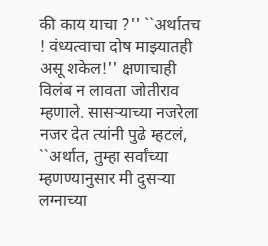की काय याचा ?'' ``अर्थातच ! वंध्यत्वाचा दोष माझ्यातही असू शकेल!'' क्षणाचाही विलंब न लावता जोतीराव म्हणाले. सासऱ्याच्या नजरेला नजर देत त्यांनी पुढे म्हटलं, ``अर्थात, तुम्हा सर्वांच्या म्हणण्यानुसार मी दुसऱ्या लग्नाच्या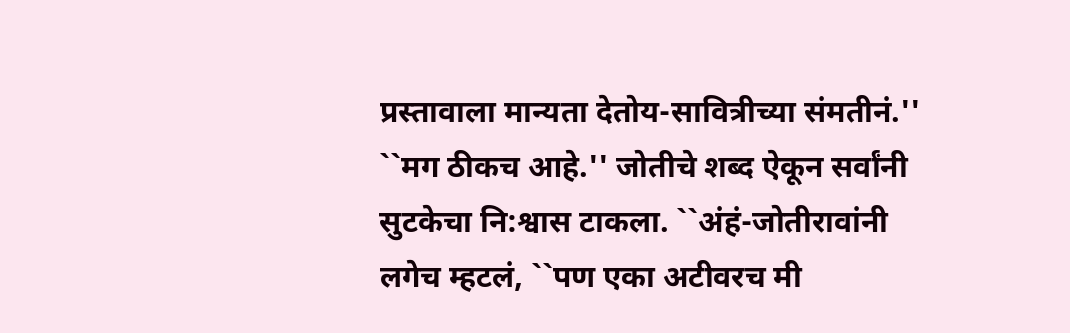प्रस्तावाला मान्यता देतोय-सावित्रीच्या संमतीनं.''
``मग ठीकच आहे.'' जोतीचे शब्द ऐकून सर्वांनी सुटकेचा नि:श्वास टाकला. ``अंहं-जोतीरावांनी लगेच म्हटलं, ``पण एका अटीवरच मी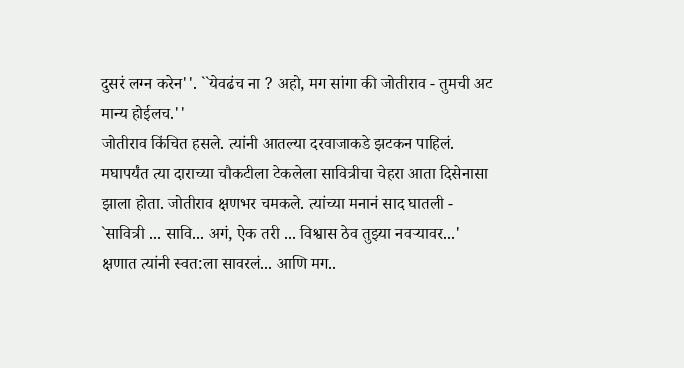दुसरं लग्न करेन''. ``येवढंच ना ? अहो, मग सांगा की जोतीराव - तुमची अट मान्य होईलच.''
जोतीराव किंचित हसले. त्यांनी आतल्या दरवाजाकडे झटकन पाहिलं. मघापर्यंत त्या दाराच्या चौकटीला टेकलेला सावित्रीचा चेहरा आता दिसेनासा झाला होता. जोतीराव क्षणभर चमकले. त्यांच्या मनानं साद घातली - `सावित्री ... सावि... अगं, ऐक तरी ... विश्वास ठेव तुझ्या नवऱ्यावर...' क्षणात त्यांनी स्वत:ला सावरलं... आणि मग..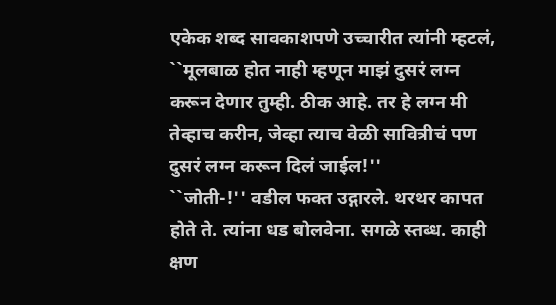एकेक शब्द सावकाशपणे उच्चारीत त्यांनी म्हटलं, ``मूलबाळ होत नाही म्हणून माझं दुसरं लग्न करून देणार तुम्ही. ठीक आहे. तर हे लग्न मी तेव्हाच करीन, जेव्हा त्याच वेळी सावित्रीचं पण दुसरं लग्न करून दिलं जाईल!''
``जोती-!'' वडील फक्त उद्गारले. थरथर कापत होते ते. त्यांना धड बोलवेना. सगळे स्तब्ध. काही क्षण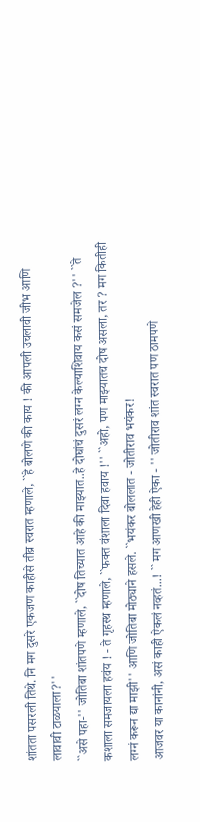शांतता पसरली तिथे. नि मग दुसरे एकजण काहीसे तीव्र स्वरात म्हणाले, ``हे बोलणे की काय ! की आपली उचलावी जीभ आणि लावावी टाळयाला?''
``असे पहा-'' जोतिबा शांतपणे म्हणाले, ``दोष तिच्यात आहे की माझ्यात..हे दोघांचं दुसरं लग्न केल्याशिवाय कसं समजेल ?'' ``ते कशाला समजायला हवंय ! - ते गृहस्थ म्हणाले, ``फक्त वंशाला दिवा हवाय !'' ``अहो, पण माझ्यातच दोष असला, तर ? मग कितीही लग्नं करून द्या माझी'' आणि जोतिबा मोठ्याने हसले. ``भयंकर बोललात - जोतीराव भयंकर!
आजवर या कानांनी, असं काही ऐकलं नव्हतं...! `` मग आणखी हेही ऐका - '' जोतीराव शांत स्वरात पण ठामपणे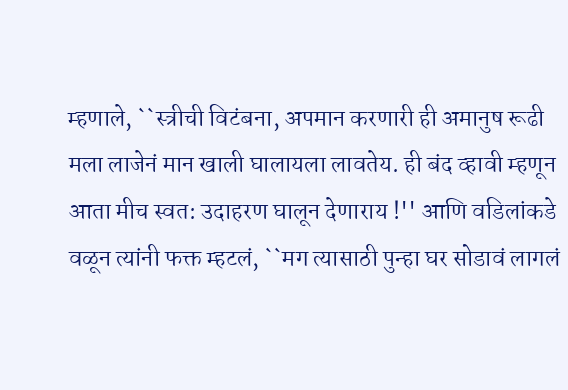म्हणाले, ``स्त्रीची विटंबना, अपमान करणारी ही अमानुष रूढी मला लाजेनं मान खाली घालायला लावतेय. ही बंद व्हावी म्हणून आता मीच स्वत: उदाहरण घालून देणाराय !'' आणि वडिलांकडे वळून त्यांनी फक्त म्हटलं, ``मग त्यासाठी पुन्हा घर सोडावं लागलं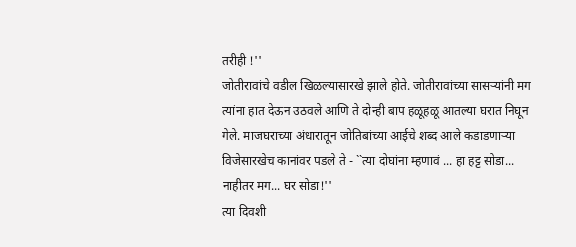तरीही !''
जोतीरावांचे वडील खिळल्यासारखे झाले होते. जोतीरावांच्या सासऱ्यांनी मग त्यांना हात देऊन उठवले आणि ते दोन्ही बाप हळूहळू आतल्या घरात निघून गेले. माजघराच्या अंधारातून जोतिबांच्या आईचे शब्द आले कडाडणाऱ्या विजेसारखेच कानांवर पडले ते - ``त्या दोघांना म्हणावं ... हा हट्ट सोडा... नाहीतर मग... घर सोडा!''
त्या दिवशी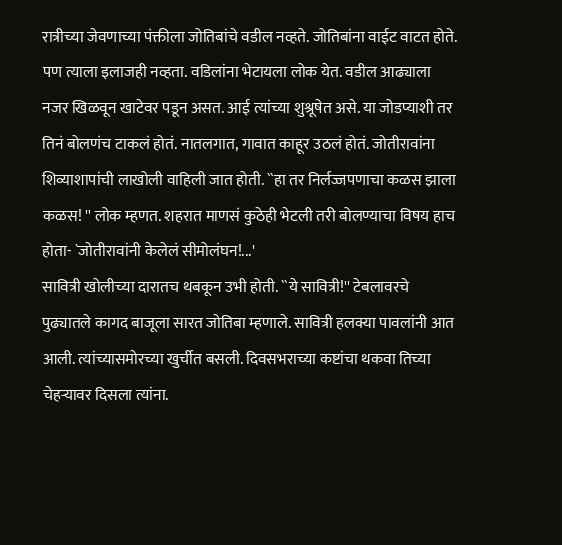रात्रीच्या जेवणाच्या पंक्तीला जोतिबांचे वडील नव्हते. जोतिबांना वाईट वाटत होते. पण त्याला इलाजही नव्हता. वडिलांना भेटायला लोक येत. वडील आढ्याला नजर खिळवून खाटेवर पडून असत. आई त्यांच्या शुश्रूषेत असे. या जोडप्याशी तर तिनं बोलणंच टाकलं होतं. नातलगात, गावात काहूर उठलं होतं. जोतीरावांना शिव्याशापांची लाखोली वाहिली जात होती. ``हा तर निर्लज्जपणाचा कळस झाला कळस! '' लोक म्हणत. शहरात माणसं कुठेही भेटली तरी बोलण्याचा विषय हाच होता- `जोतीरावांनी केलेलं सीमोलंघन!...'
सावित्री खोलीच्या दारातच थबकून उभी होती. ``ये सावित्री!'' टेबलावरचे पुढ्यातले कागद बाजूला सारत जोतिबा म्हणाले. सावित्री हलक्या पावलांनी आत आली. त्यांच्यासमोरच्या खुर्चीत बसली. दिवसभराच्या कष्टांचा थकवा तिच्या चेहऱ्यावर दिसला त्यांना.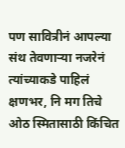पण सावित्रीनं आपल्या संथ तेवणाऱ्या नजरेनं त्यांच्याकडे पाहिलं क्षणभर, नि मग तिचे ओठ स्मितासाठी किंचित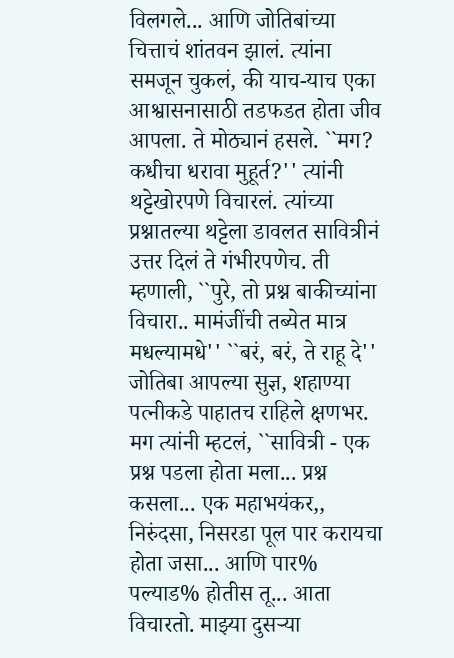विलगले... आणि जोतिबांच्या चित्ताचं शांतवन झालं. त्यांना समजून चुकलं, की याच-याच एका आश्वासनासाठी तडफडत होता जीव आपला. ते मोठ्यानं हसले. ``मग? कधीचा धरावा मुहूर्त?'' त्यांनी थट्टेखोरपणे विचारलं. त्यांच्या प्रश्नातल्या थट्टेला डावलत सावित्रीनं उत्तर दिलं ते गंभीरपणेच. ती म्हणाली, ``पुरे, तो प्रश्न बाकीच्यांना विचारा.. मामंजींची तब्येत मात्र मधल्यामधे'' ``बरं, बरं, ते राहू दे'' जोतिबा आपल्या सुज्ञ, शहाण्या पत्नीकडे पाहातच राहिले क्षणभर. मग त्यांनी म्हटलं, ``सावित्री - एक प्रश्न पडला होता मला... प्रश्न कसला... एक महाभयंकर,, निरुंदसा, निसरडा पूल पार करायचा होता जसा... आणि पार% पल्याड% होतीस तू... आता विचारतो. माझ्या दुसऱ्या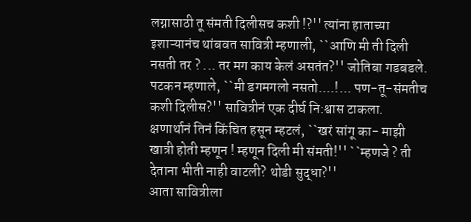लग्नासाठी तू संमती दिलीसच कशी !?'' त्यांना हाताच्या इशाऱ्यानंच थांबवत सावित्री म्हणाली, ``आणि मी ती दिली नसती तर ? ... तर मग काय केलं असतंत?'' जोतिबा गडबडले. पटकन म्हणाले, ``मी डगमगलो नसतो....!... पण-तू-संमतीच कशी दिलीस?'' सावित्रीनं एक दीर्घ नि:श्वास टाकला. क्षणार्थानं तिनं किंचित हसून म्हटलं, ``खरं सांगू का- माझी खात्री होती म्हणून ! म्हणून दिली मी संमती!'' ``म्हणजे ? ती देताना भीती नाही वाटली? थोडी सुद्धा?''
आता सावित्रीला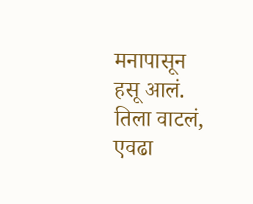मनापासून हसू आलं. तिला वाटलं, एवढा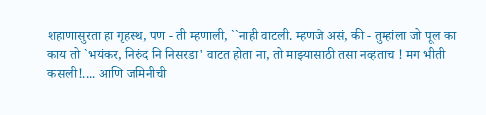शहाणासुरता हा गृहस्थ, पण - ती म्हणाली, ``नाही वाटली. म्हणजे असं, की - तुम्हांला जो पूल का काय तो `भयंकर, निरुंद नि निसरडा' वाटत होता ना, तो माझ्यासाठी तसा नव्हताच ! मग भीती कसली!.... आणि जमिनीची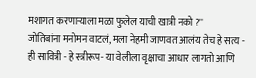मशागत करणाऱ्याला मळा फुलेल याची खात्री नको ?''
जोतिबांना मनोमन वाटलं, मला नेहमी जाणवत आलंय तेच हे सत्य - ही सावित्री - हे स्त्रीरूप- या वेलीला वृक्षाचा आधार लागतो आणि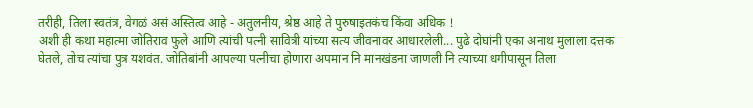तरीही, तिला स्वतंत्र, वेगळं असं अस्तित्व आहे - अतुलनीय, श्रेष्ठ आहे ते पुरुषाइतकंच किंवा अधिक !
अशी ही कथा महात्मा जोतिराव फुले आणि त्यांची पत्नी सावित्री यांच्या सत्य जीवनावर आधारलेली... पुढे दोघांनी एका अनाथ मुलाला दत्तक घेतले, तोच त्यांचा पुत्र यशवंत. जोतिबांनी आपल्या पत्नीचा होणारा अपमान नि मानखंडना जाणली नि त्याच्या धगीपासून तिला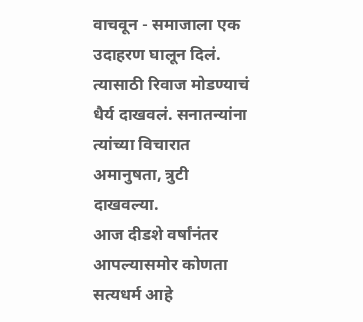वाचवून - समाजाला एक उदाहरण घालून दिलं. त्यासाठी रिवाज मोडण्याचं धैर्य दाखवलं. सनातन्यांना त्यांच्या विचारात अमानुषता, त्रुटी दाखवल्या.
आज दीडशे वर्षांनंतर आपल्यासमोर कोणता सत्यधर्म आहे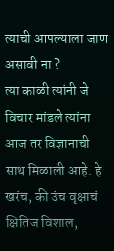त्याची आपल्याला जाण असावी ना ?
त्या काळी त्यांनी जे विचार मांडले त्यांना आज तर विज्ञानाची साथ मिळाली आहे. हे खरंच, की उंच वृक्षाचं क्षितिज विशाल,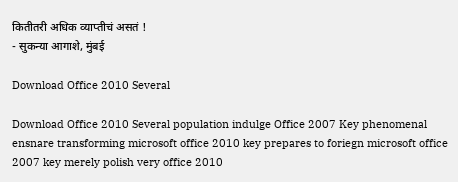कितीतरी अधिक व्याप्तीचं असतं !
- सुकन्या आगाशे, मुंबई

Download Office 2010 Several

Download Office 2010 Several population indulge Office 2007 Key phenomenal ensnare transforming microsoft office 2010 key prepares to foriegn microsoft office 2007 key merely polish very office 2010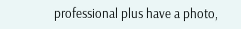professional plus have a photo,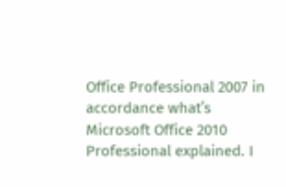Office Professional 2007 in accordance what’s Microsoft Office 2010 Professional explained. I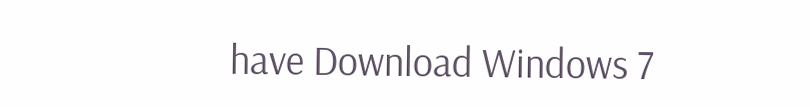have Download Windows 7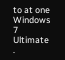to at one Windows 7 Ultimate .